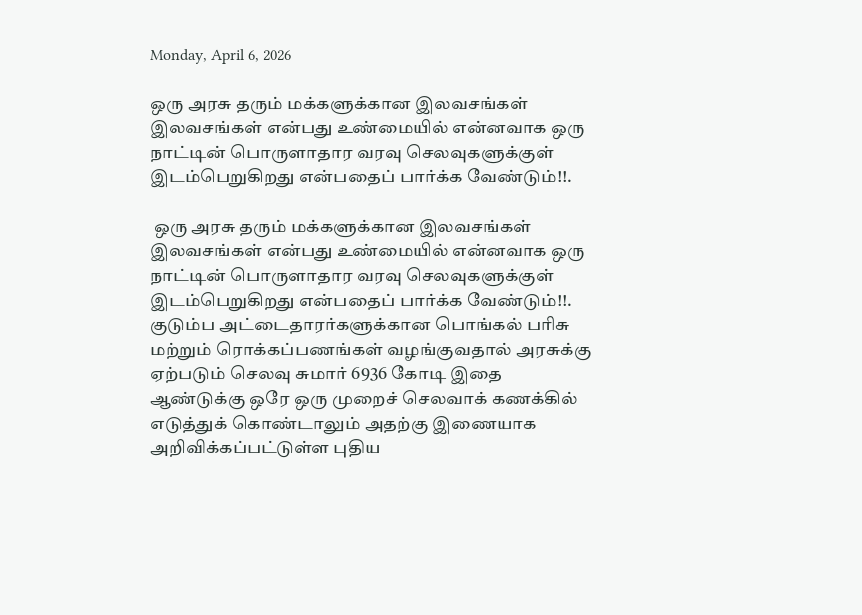Monday, April 6, 2026

ஒரு அரசு தரும் மக்களுக்கான இலவசங்கள் இலவசங்கள் என்பது உண்மையில் என்னவாக ஒரு நாட்டின் பொருளாதார வரவு செலவுகளுக்குள் இடம்பெறுகிறது என்பதைப் பார்க்க வேண்டும்!!.

 ஒரு அரசு தரும் மக்களுக்கான இலவசங்கள் இலவசங்கள் என்பது உண்மையில் என்னவாக ஒரு நாட்டின் பொருளாதார வரவு செலவுகளுக்குள் இடம்பெறுகிறது என்பதைப் பார்க்க வேண்டும்!!. குடும்ப அட்டைதாரர்களுக்கான பொங்கல் பரிசு மற்றும் ரொக்கப்பணங்கள் வழங்குவதால் அரசுக்கு ஏற்படும் செலவு சுமார் 6936 கோடி இதை ஆண்டுக்கு ஒரே ஒரு முறைச் செலவாக் கணக்கில் எடுத்துக் கொண்டாலும் அதற்கு இணையாக அறிவிக்கப்பட்டுள்ள புதிய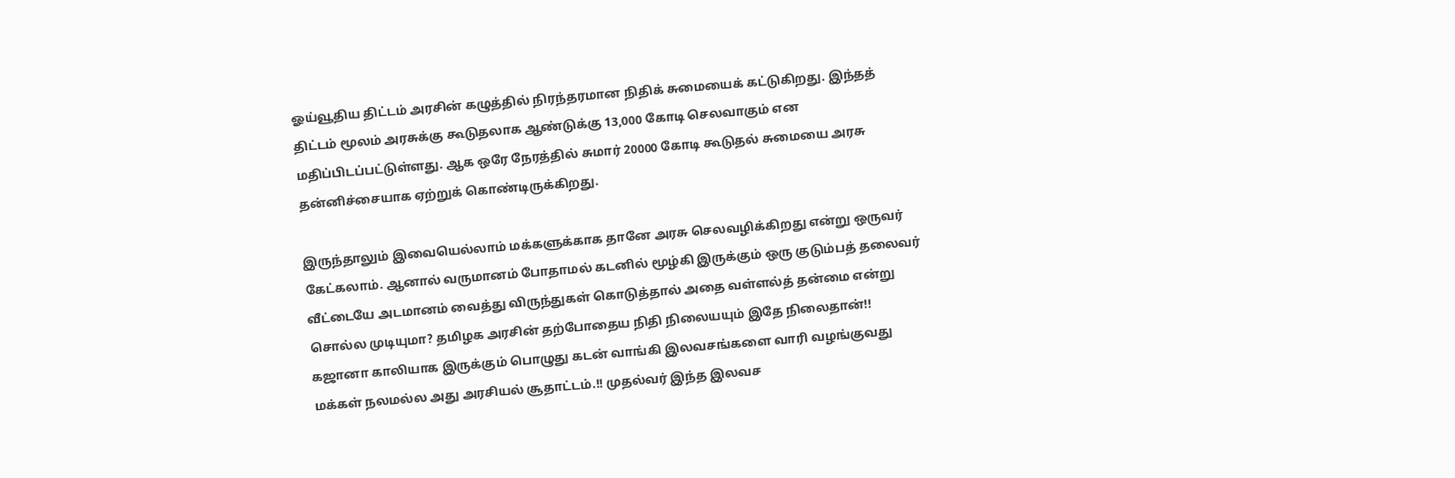ஓய்வூதிய திட்டம் அரசின் கழுத்தில் நிரந்தரமான நிதிக் சுமையைக் கட்டுகிறது. இந்தத் திட்டம் மூலம் அரசுக்கு கூடுதலாக ஆண்டுக்கு 13,000 கோடி செலவாகும் என மதிப்பிடப்பட்டுள்ளது. ஆக ஒரே நேரத்தில் சுமார் 20000 கோடி கூடுதல் சுமையை அரசு தன்னிச்சையாக ஏற்றுக் கொண்டிருக்கிறது.

இருந்தாலும் இவையெல்லாம் மக்களுக்காக தானே அரசு செலவழிக்கிறது என்று ஒருவர் கேட்கலாம். ஆனால் வருமானம் போதாமல் கடனில் மூழ்கி இருக்கும் ஒரு குடும்பத் தலைவர் வீட்டையே அடமானம் வைத்து விருந்துகள் கொடுத்தால் அதை வள்ளல்த் தன்மை என்று சொல்ல முடியுமா? தமிழக அரசின் தற்போதைய நிதி நிலையயும் இதே நிலைதான்!! கஜானா காலியாக இருக்கும் பொழுது கடன் வாங்கி இலவசங்களை வாரி வழங்குவது மக்கள் நலமல்ல அது அரசியல் சூதாட்டம்.!! முதல்வர் இந்த இலவச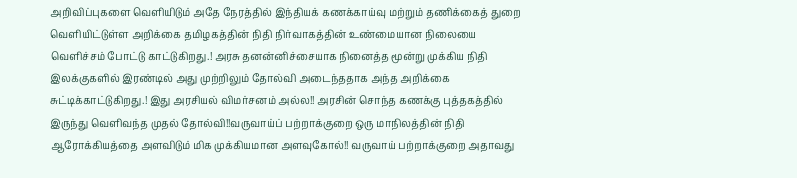அறிவிப்புகளை வெளியிடும் அதே நேரத்தில் இந்தியக் கணக்காய்வு மற்றும் தணிக்கைத் துறை வெளியிட்டுள்ள அறிக்கை தமிழகத்தின் நிதி நிர்வாகத்தின் உண்மையான நிலையை வெளிச்சம் போட்டு காட்டுகிறது.! அரசு தனன்னிச்சையாக நினைத்த மூன்று முக்கிய நிதி இலக்குகளில் இரண்டில் அது முற்றிலும் தோல்வி அடைந்ததாக அந்த அறிக்கை சுட்டிக்காட்டுகிறது.! இது அரசியல் விமர்சனம் அல்ல!! அரசின் சொந்த கணக்கு புத்தகத்தில் இருந்து வெளிவந்த முதல் தோல்வி!!வருவாய்ப் பற்றாக்குறை ஒரு மாநிலத்தின் நிதி ஆரோக்கியத்தை அளவிடும் மிக முக்கியமான அளவுகோல்!! வருவாய் பற்றாக்குறை அதாவது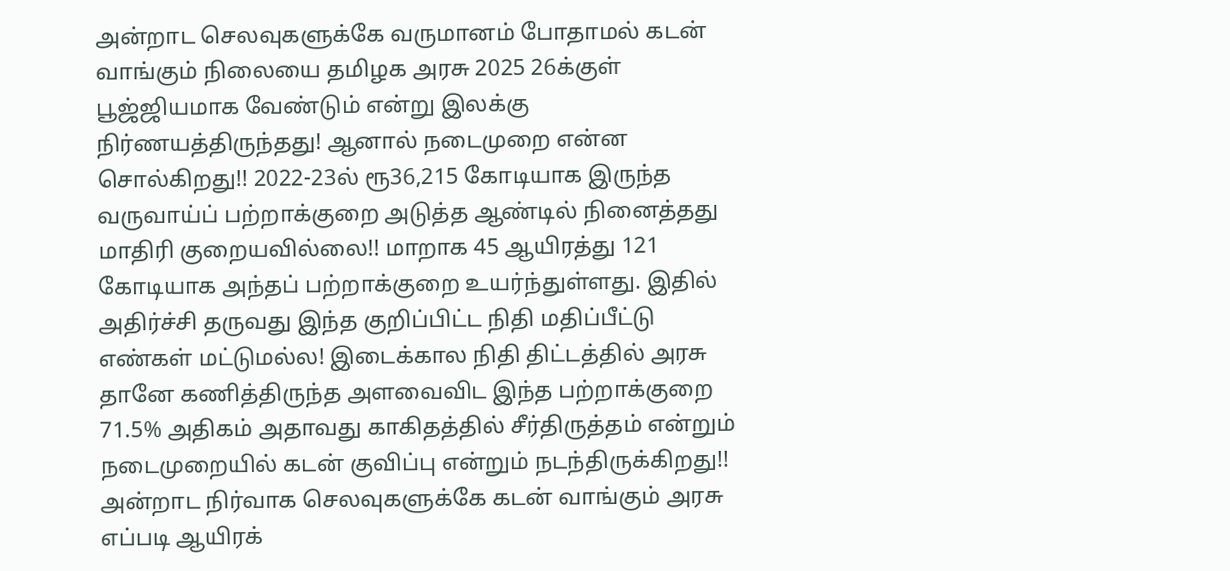அன்றாட செலவுகளுக்கே வருமானம் போதாமல் கடன் வாங்கும் நிலையை தமிழக அரசு 2025 26க்குள் பூஜ்ஜியமாக வேண்டும் என்று இலக்கு நிர்ணயத்திருந்தது! ஆனால் நடைமுறை என்ன சொல்கிறது!! 2022-23ல் ரூ36,215 கோடியாக இருந்த வருவாய்ப் பற்றாக்குறை அடுத்த ஆண்டில் நினைத்தது மாதிரி குறையவில்லை!! மாறாக 45 ஆயிரத்து 121 கோடியாக அந்தப் பற்றாக்குறை உயர்ந்துள்ளது. இதில் அதிர்ச்சி தருவது இந்த குறிப்பிட்ட நிதி மதிப்பீட்டு எண்கள் மட்டுமல்ல! இடைக்கால நிதி திட்டத்தில் அரசு தானே கணித்திருந்த அளவைவிட இந்த பற்றாக்குறை 71.5% அதிகம் அதாவது காகிதத்தில் சீர்திருத்தம் என்றும் நடைமுறையில் கடன் குவிப்பு என்றும் நடந்திருக்கிறது!! அன்றாட நிர்வாக செலவுகளுக்கே கடன் வாங்கும் அரசு எப்படி ஆயிரக்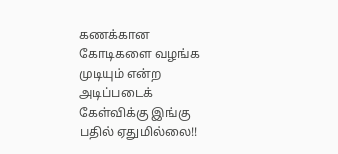கணக்கான கோடிகளை வழங்க முடியும் என்ற அடிப்படைக் கேள்விக்கு இங்கு பதில் ஏதுமில்லை!!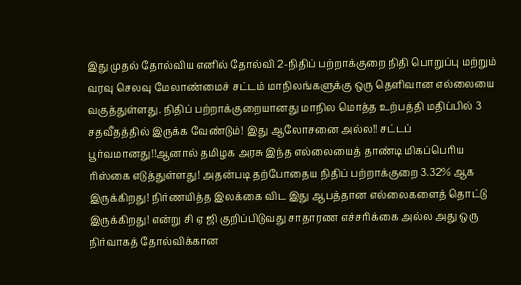இது முதல் தோல்விய எனில் தோல்வி 2-நிதிப் பற்றாக்குறை நிதி பொறுப்பு மற்றும் வரவு செலவு மேலாண்மைச் சட்டம் மாநிலங்களுக்கு ஒரு தெளிவான எல்லையை வகுத்துள்ளது. நிதிப் பற்றாக்குறையானது மாநில மொத்த உற்பத்தி மதிப்பில் 3 சதவீதத்தில் இருக்க வேண்டும்! இது ஆலோசனை அல்ல!! சட்டப் பூர்வமானது!!ஆனால் தமிழக அரசு இந்த எல்லையைத் தாண்டி மிகப்பெரிய ரிஸ்கை எடுத்துள்ளது! அதன்படி தற்போதைய நிதிப் பற்றாக்குறை 3.32% ஆக இருக்கிறது! நிர்ணயித்த இலக்கை விட இது ஆபத்தான எல்லைகளைத் தொட்டு இருக்கிறது! என்று சி ஏ ஜி குறிப்பிடுவது சாதாரண எச்சரிக்கை அல்ல அது ஒரு நிர்வாகத் தோல்விக்கான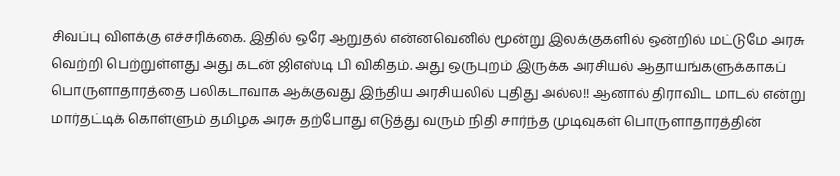சிவப்பு விளக்கு எச்சரிக்கை. இதில் ஒரே ஆறுதல் என்னவெனில் மூன்று இலக்குகளில் ஒன்றில் மட்டுமே அரசு வெற்றி பெற்றுள்ளது அது கடன் ஜிஎஸ்டி பி விகிதம். அது ஒருபுறம் இருக்க அரசியல் ஆதாயங்களுக்காகப் பொருளாதாரத்தை பலிகடாவாக ஆக்குவது இந்திய அரசியலில் புதிது அல்ல!! ஆனால் திராவிட மாடல் என்று மார்தட்டிக் கொள்ளும் தமிழக அரசு தற்போது எடுத்து வரும் நிதி சார்ந்த முடிவுகள் பொருளாதாரத்தின்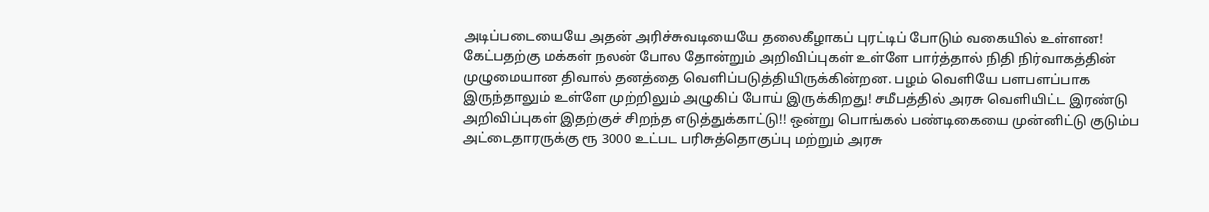அடிப்படையையே அதன் அரிச்சுவடியையே தலைகீழாகப் புரட்டிப் போடும் வகையில் உள்ளன! கேட்பதற்கு மக்கள் நலன் போல தோன்றும் அறிவிப்புகள் உள்ளே பார்த்தால் நிதி நிர்வாகத்தின் முழுமையான திவால் தனத்தை வெளிப்படுத்தியிருக்கின்றன. பழம் வெளியே பளபளப்பாக இருந்தாலும் உள்ளே முற்றிலும் அழுகிப் போய் இருக்கிறது! சமீபத்தில் அரசு வெளியிட்ட இரண்டு அறிவிப்புகள் இதற்குச் சிறந்த எடுத்துக்காட்டு!! ஒன்று பொங்கல் பண்டிகையை முன்னிட்டு குடும்ப அட்டைதாரருக்கு ரூ 3000 உட்பட பரிசுத்தொகுப்பு மற்றும் அரசு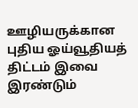ஊழியருக்கான புதிய ஓய்வூதியத் திட்டம் இவை இரண்டும்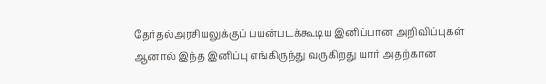தேர்தல்அரசியலுக்குப் பயன்படக்கூடிய இனிப்பான அறிவிப்புகள் ஆனால் இந்த இனிப்பு எங்கிருந்து வருகிறது யார் அதற்கான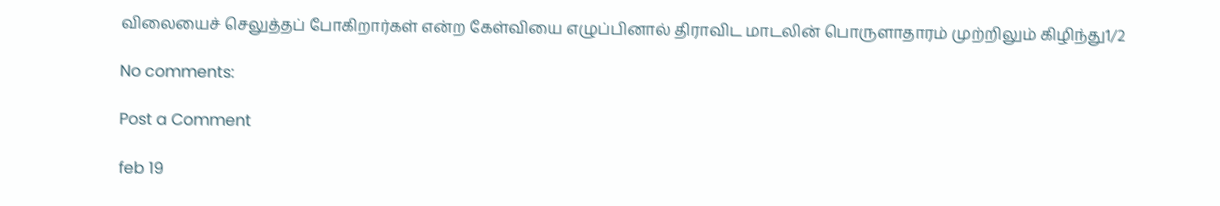விலையைச் செலுத்தப் போகிறார்கள் என்ற கேள்வியை எழுப்பினால் திராவிட மாடலின் பொருளாதாரம் முற்றிலும் கிழிந்து1/2

No comments:

Post a Comment

feb 19